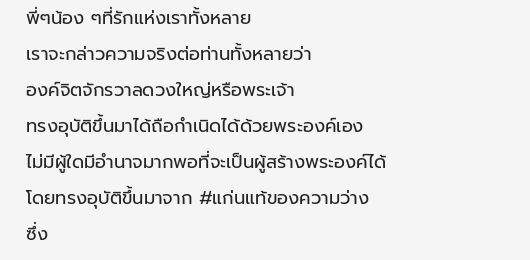พี่ๆน้อง ๆที่รักแห่งเราทั้งหลาย
เราจะกล่าวความจริงต่อท่านทั้งหลายว่า
องค์จิตจักรวาลดวงใหญ่หรือพระเจ้า
ทรงอุบัติขึ้นมาได้ถือกำเนิดได้ด้วยพระองค์เอง
ไม่มีผู้ใดมีอำนาจมากพอที่จะเป็นผู้สร้างพระองค์ได้
โดยทรงอุบัติขึ้นมาจาก #แก่นแท้ของความว่าง
ซึ่ง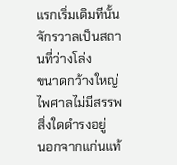แรกเริ่มเดิมทีนั้นจักรวาลเป็นสถานที่ว่างโล่ง
ขนาดกว้างใหญ่ไพศาลไม่มีสรรพสิ่งใดดำรงอยู่
นอกจากแก่นแท้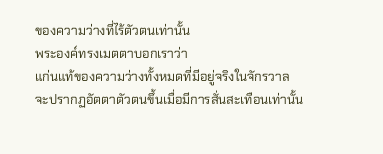ของความว่างที่ไร้ตัวตนเท่านั้น
พระองค์ทรงเมตตาบอกเราว่า
แก่นแท้ของความว่างทั้งหมดที่มีอยู่จริงในจักรวาล
จะปรากฏอัตตาตัวตนขึ้นเมื่อมีการสั่นสะเทือนเท่านั้น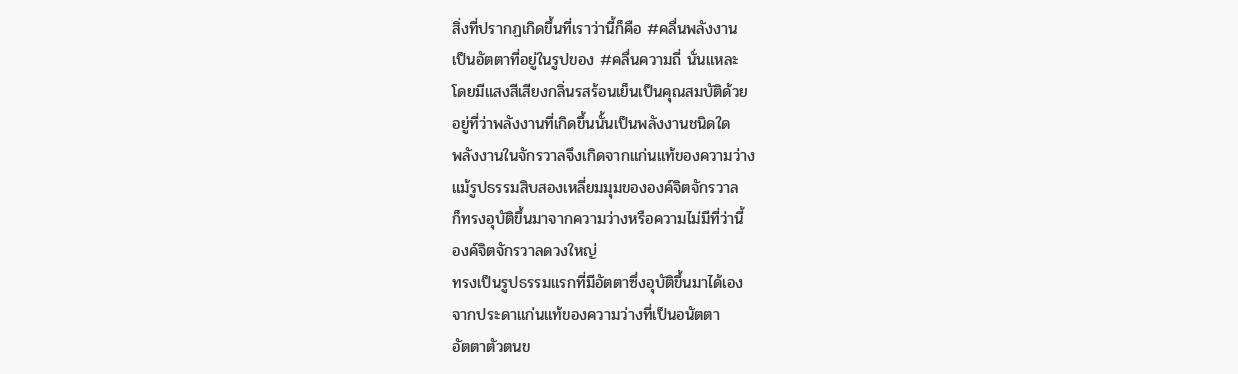สิ่งที่ปรากฏเกิดขึ้นที่เราว่านี้ก็คือ #คลื่นพลังงาน
เป็นอัตตาที่อยู่ในรูปของ #คลื่นความถี่ นั่นแหละ
โดยมีแสงสีเสียงกลิ่นรสร้อนเย็นเป็นคุณสมบัติด้วย
อยู่ที่ว่าพลังงานที่เกิดขึ้นนั้นเป็นพลังงานชนิดใด
พลังงานในจักรวาลจึงเกิดจากแก่นแท้ของความว่าง
แม้รูปธรรมสิบสองเหลี่ยมมุมขององค์จิตจักรวาล
ก็ทรงอุบัติขึ้นมาจากความว่างหรือความไม่มีที่ว่านี้
องค์จิตจักรวาลดวงใหญ่
ทรงเป็นรูปธรรมแรกที่มีอัตตาซึ่งอุบัติขึ้นมาได้เอง
จากประดาแก่นแท้ของความว่างที่เป็นอนัตตา
อัตตาตัวตนข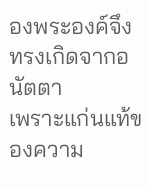องพระองค์จึงทรงเกิดจากอนัตตา
เพราะแก่นแท้ของความ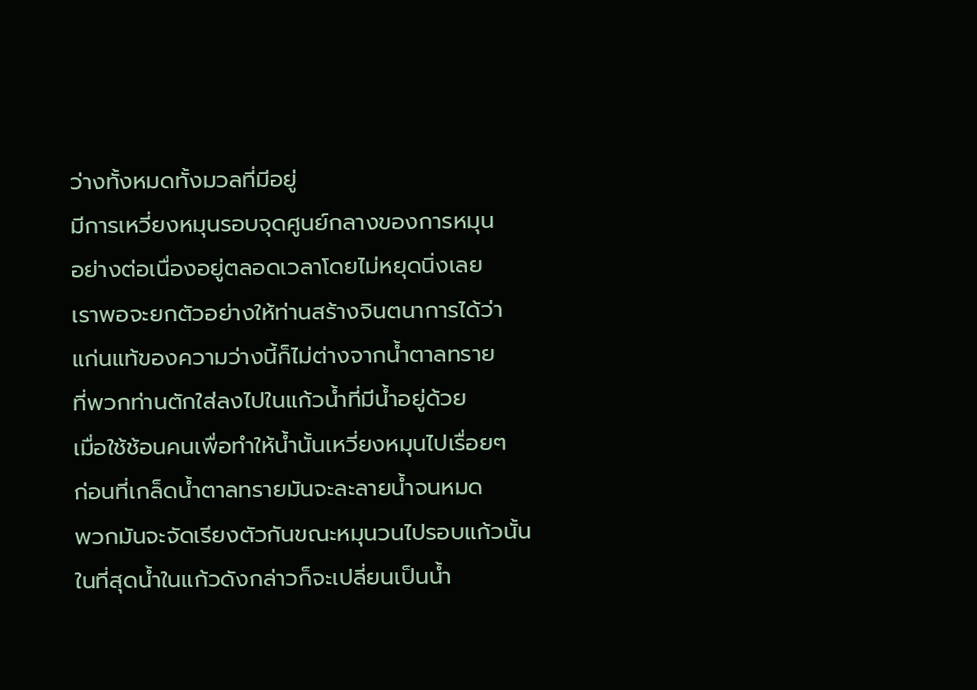ว่างทั้งหมดทั้งมวลที่มีอยู่
มีการเหวี่ยงหมุนรอบจุดศูนย์กลางของการหมุน
อย่างต่อเนื่องอยู่ตลอดเวลาโดยไม่หยุดนิ่งเลย
เราพอจะยกตัวอย่างให้ท่านสร้างจินตนาการได้ว่า
แก่นแท้ของความว่างนี้ก็ไม่ต่างจากน้ำตาลทราย
ที่พวกท่านตักใส่ลงไปในแก้วน้ำที่มีน้ำอยู่ด้วย
เมื่อใช้ช้อนคนเพื่อทำให้น้ำนั้นเหวี่ยงหมุนไปเรื่อยๆ
ก่อนที่เกล็ดน้ำตาลทรายมันจะละลายน้ำจนหมด
พวกมันจะจัดเรียงตัวกันขณะหมุนวนไปรอบแก้วนั้น
ในที่สุดน้ำในแก้วดังกล่าวก็จะเปลี่ยนเป็นน้ำ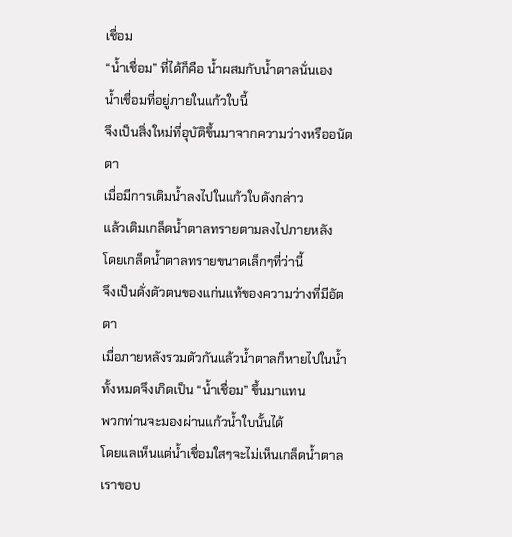เชื่อม
“น้ำเชื่อม” ที่ได้ก็คือ น้ำผสมกับน้ำตาลนั่นเอง
น้ำเชื่อมที่อยู่ภายในแก้วใบนี้
จึงเป็นสิ่งใหม่ที่อุบัติขึ้นมาจากความว่างหรืออนัตตา
เมื่อมีการเติมน้ำลงไปในแก้วใบดังกล่าว
แล้วเติมเกล็ดน้ำตาลทรายตามลงไปภายหลัง
โดยเกล็ดน้ำตาลทรายขนาดเล็กๆที่ว่านี้
จึงเป็นดั่งตัวตนของแก่นแท้ของความว่างที่มีอัตตา
เมื่อภายหลังรวมตัวกันแล้วน้ำตาลก็หายไปในน้ำ
ทั้งหมดจึงเกิดเป็น “น้ำเชื่อม” ขึ้นมาแทน
พวกท่านจะมองผ่านแก้วน้ำใบนั้นได้
โดยแลเห็นแต่น้ำเชื่อมใสๆจะไม่เห็นเกล็ดน้ำตาล
เราขอบ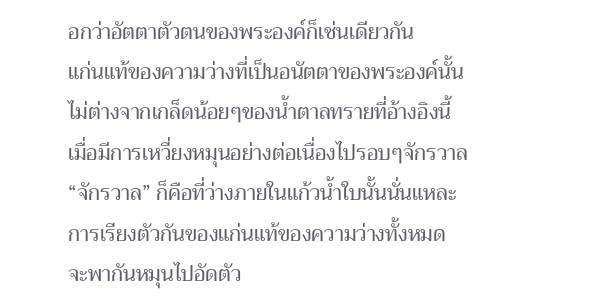อกว่าอัตตาตัวตนของพระองค์ก็เช่นเดียวกัน
แก่นแท้ของความว่างที่เป็นอนัตตาของพระองค์นั้น
ไม่ต่างจากเกล็ดน้อยๆของน้ำตาลทรายที่อ้างอิงนี้
เมื่อมีการเหวี่ยงหมุนอย่างต่อเนื่องไปรอบๆจักรวาล
“จักรวาล” ก็คือที่ว่างภายในแก้วน้ำใบนั้นนั่นแหละ
การเรียงตัวกันของแก่นแท้ของความว่างทั้งหมด
จะพากันหมุนไปอัดตัว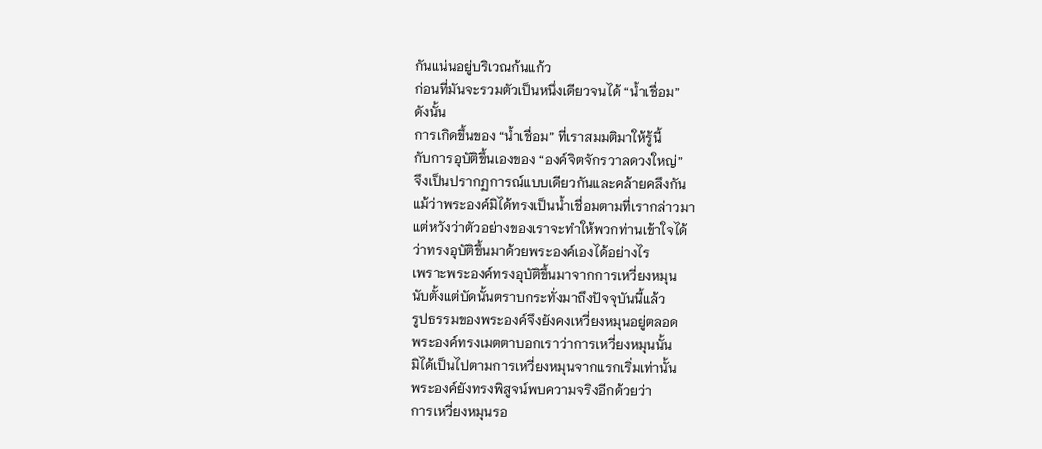กันแน่นอยู่บริเวณก้นแก้ว
ก่อนที่มันจะรวมตัวเป็นหนึ่งเดียวจนได้ “น้ำเชื่อม”
ดังนั้น
การเกิดขึ้นของ “น้ำเชื่อม” ที่เราสมมติมาให้รู้นี้
กับการอุบัติขึ้นเองของ “องค์จิตจักรวาลดวงใหญ่”
จึงเป็นปรากฏการณ์แบบเดียวกันและคล้ายคลึงกัน
แม้ว่าพระองค์มิได้ทรงเป็นน้ำเชื่อมตามที่เรากล่าวมา
แต่หวังว่าตัวอย่างของเราจะทำให้พวกท่านเข้าใจได้
ว่าทรงอุบัติขึ้นมาด้วยพระองค์เองได้อย่างไร
เพราะพระองค์ทรงอุบัติขึ้นมาจากการเหวี่ยงหมุน
นับตั้งแต่บัดนั้นตราบกระทั่งมาถึงปัจจุบันนี้แล้ว
รูปธรรมของพระองค์จึงยังคงเหวี่ยงหมุนอยู่ตลอด
พระองค์ทรงเมตตาบอกเราว่าการเหวี่ยงหมุนนั้น
มิได้เป็นไปตามการเหวี่ยงหมุนจากแรกเริ่มเท่านั้น
พระองค์ยังทรงพิสูจน์พบความจริงอีกด้วยว่า
การเหวี่ยงหมุนรอ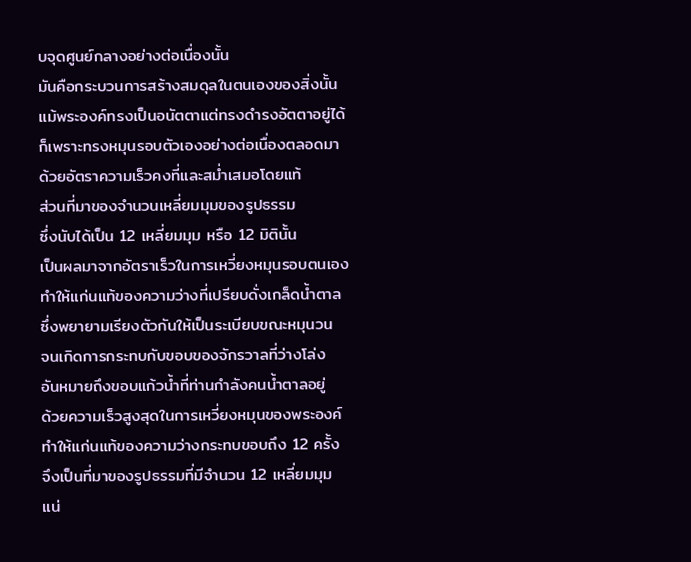บจุดศูนย์กลางอย่างต่อเนื่องนั้น
มันคือกระบวนการสร้างสมดุลในตนเองของสิ่งนั้น
แม้พระองค์ทรงเป็นอนัตตาแต่ทรงดำรงอัตตาอยู่ได้
ก็เพราะทรงหมุนรอบตัวเองอย่างต่อเนื่องตลอดมา
ด้วยอัตราความเร็วคงที่และสม่ำเสมอโดยแท้
ส่วนที่มาของจำนวนเหลี่ยมมุมของรูปธรรม
ซึ่งนับได้เป็น 12 เหลี่ยมมุม หรือ 12 มิตินั้น
เป็นผลมาจากอัตราเร็วในการเหวี่ยงหมุนรอบตนเอง
ทำให้แก่นแท้ของความว่างที่เปรียบดั่งเกล็ดน้ำตาล
ซึ่งพยายามเรียงตัวกันให้เป็นระเบียบขณะหมุนวน
จนเกิดการกระทบกับขอบของจักรวาลที่ว่างโล่ง
อันหมายถึงขอบแก้วน้ำที่ท่านกำลังคนน้ำตาลอยู่
ด้วยความเร็วสูงสุดในการเหวี่ยงหมุนของพระองค์
ทำให้แก่นแท้ของความว่างกระทบขอบถึง 12 ครั้ง
จึงเป็นที่มาของรูปธรรมที่มีจำนวน 12 เหลี่ยมมุม
แน่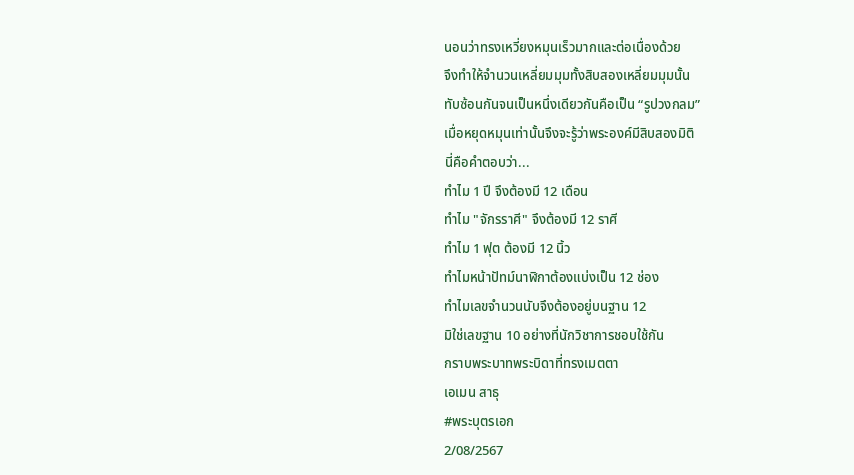นอนว่าทรงเหวี่ยงหมุนเร็วมากและต่อเนื่องด้วย
จึงทำให้จำนวนเหลี่ยมมุมทั้งสิบสองเหลี่ยมมุมนั้น
ทับซ้อนกันจนเป็นหนึ่งเดียวกันคือเป็น “รูปวงกลม”
เมื่อหยุดหมุนเท่านั้นจึงจะรู้ว่าพระองค์มีสิบสองมิติ
นี่คือคำตอบว่า...
ทำไม 1 ปี จึงต้องมี 12 เดือน
ทำไม "จักรราศี" จึงต้องมี 12 ราศี
ทำไม 1 ฟุต ต้องมี 12 นิ้ว
ทำไมหน้าปัทม์นาฬิกาต้องแบ่งเป็น 12 ช่อง
ทำไมเลขจำนวนนับจึงต้องอยู่บนฐาน 12
มิใช่เลขฐาน 10 อย่างที่นักวิชาการชอบใช้กัน
กราบพระบาทพระบิดาที่ทรงเมตตา
เอเมน สาธุ
#พระบุตรเอก
2/08/2567